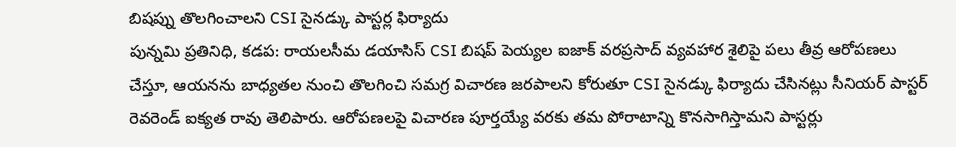బిషప్ను తొలగించాలని CSI సైనడ్కు పాస్టర్ల ఫిర్యాదు
పున్నమి ప్రతినిధి, కడప: రాయలసీమ డయాసిస్ CSI బిషప్ పెయ్యల ఐజాక్ వరప్రసాద్ వ్యవహార శైలిపై పలు తీవ్ర ఆరోపణలు చేస్తూ, ఆయనను బాధ్యతల నుంచి తొలగించి సమగ్ర విచారణ జరపాలని కోరుతూ CSI సైనడ్కు ఫిర్యాదు చేసినట్లు సీనియర్ పాస్టర్ రెవరెండ్ ఐక్యత రావు తెలిపారు. ఆరోపణలపై విచారణ పూర్తయ్యే వరకు తమ పోరాటాన్ని కొనసాగిస్తామని పాస్టర్లు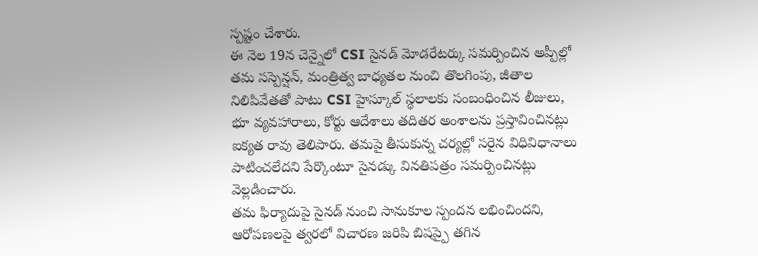స్పష్టం చేశారు.
ఈ నెల 19న చెన్నైలో CSI సైనడ్ మోడరేటర్కు సమర్పించిన అప్పీల్లో తమ సస్పెన్షన్, మంత్రిత్వ బాధ్యతల నుంచి తొలగింపు, జీతాల నిలిపివేతతో పాటు CSI హైస్కూల్ స్థలాలకు సంబంధించిన లీజులు, భూ వ్యవహారాలు, కోర్టు ఆదేశాలు తదితర అంశాలను ప్రస్తావించినట్లు ఐక్యత రావు తెలిపారు. తమపై తీసుకున్న చర్యల్లో సరైన విధివిధానాలు పాటించలేదని పేర్కొంటూ సైనడ్కు వినతిపత్రం సమర్పించినట్లు వెల్లడించారు.
తమ ఫిర్యాదుపై సైనడ్ నుంచి సానుకూల స్పందన లభించిందని, ఆరోపణలపై త్వరలో విచారణ జరిపి బిషప్పై తగిన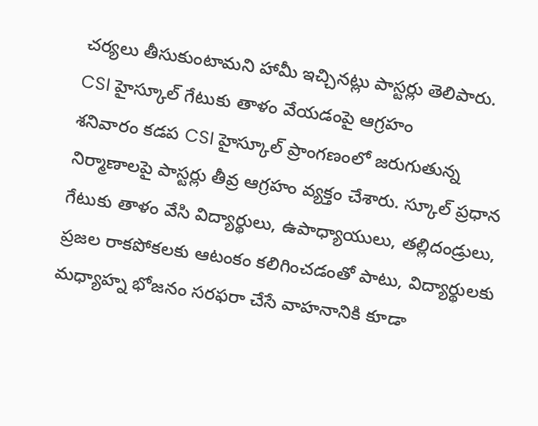చర్యలు తీసుకుంటామని హామీ ఇచ్చినట్లు పాస్టర్లు తెలిపారు.
CSI హైస్కూల్ గేటుకు తాళం వేయడంపై ఆగ్రహం
శనివారం కడప CSI హైస్కూల్ ప్రాంగణంలో జరుగుతున్న నిర్మాణాలపై పాస్టర్లు తీవ్ర ఆగ్రహం వ్యక్తం చేశారు. స్కూల్ ప్రధాన గేటుకు తాళం వేసి విద్యార్థులు, ఉపాధ్యాయులు, తల్లిదండ్రులు, ప్రజల రాకపోకలకు ఆటంకం కలిగించడంతో పాటు, విద్యార్థులకు మధ్యాహ్న భోజనం సరఫరా చేసే వాహనానికి కూడా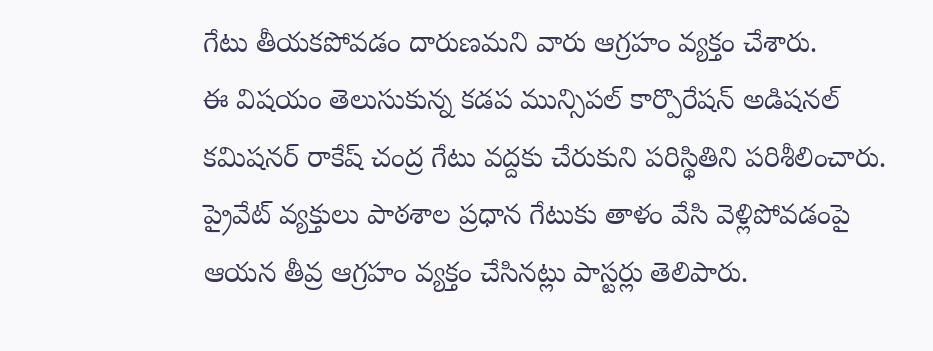గేటు తీయకపోవడం దారుణమని వారు ఆగ్రహం వ్యక్తం చేశారు.
ఈ విషయం తెలుసుకున్న కడప మున్సిపల్ కార్పొరేషన్ అడిషనల్ కమిషనర్ రాకేష్ చంద్ర గేటు వద్దకు చేరుకుని పరిస్థితిని పరిశీలించారు. ప్రైవేట్ వ్యక్తులు పాఠశాల ప్రధాన గేటుకు తాళం వేసి వెళ్లిపోవడంపై ఆయన తీవ్ర ఆగ్రహం వ్యక్తం చేసినట్లు పాస్టర్లు తెలిపారు.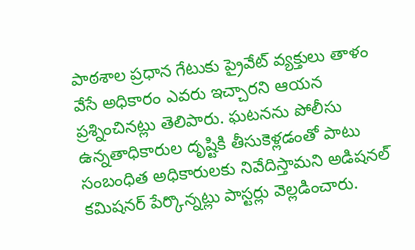పాఠశాల ప్రధాన గేటుకు ప్రైవేట్ వ్యక్తులు తాళం వేసే అధికారం ఎవరు ఇచ్చారని ఆయన ప్రశ్నించినట్లు తెలిపారు. ఘటనను పోలీసు ఉన్నతాధికారుల దృష్టికి తీసుకెళ్లడంతో పాటు సంబంధిత అధికారులకు నివేదిస్తామని అడిషనల్ కమిషనర్ పేర్కొన్నట్లు పాస్టర్లు వెల్లడించారు.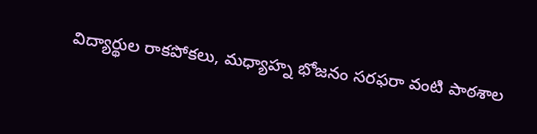విద్యార్థుల రాకపోకలు, మధ్యాహ్న భోజనం సరఫరా వంటి పాఠశాల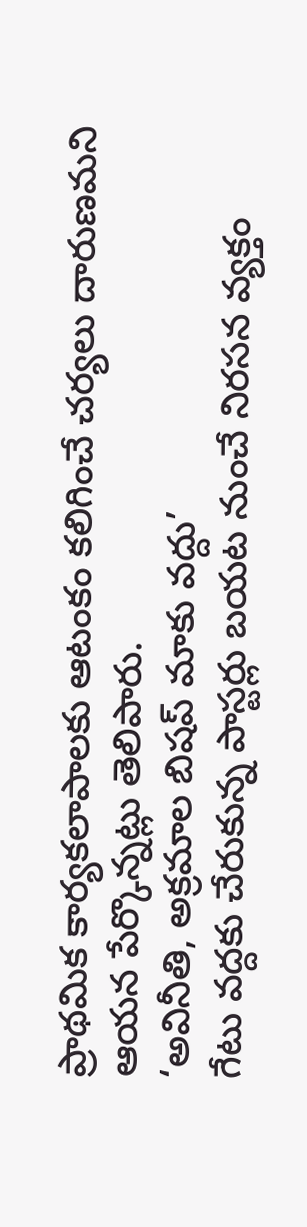ప్రాథమిక కార్యకలాపాలకు ఆటంకం కలిగించే చర్యలు దారుణమని ఆయన పేర్కొన్నట్లు తెలిపారు.
‘అవినీతి, అక్రమాల బిషప్ మాకు వద్దు’
గేటు వద్దకు చేరుకున్న పాస్టర్లు బయట నుంచే నిరసన వ్యక్తం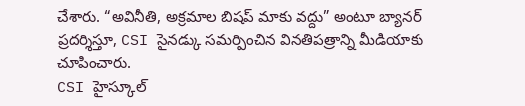చేశారు. “అవినీతి, అక్రమాల బిషప్ మాకు వద్దు” అంటూ బ్యానర్ ప్రదర్శిస్తూ, CSI సైనడ్కు సమర్పించిన వినతిపత్రాన్ని మీడియాకు చూపించారు.
CSI హైస్కూల్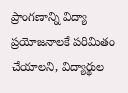ప్రాంగణాన్ని విద్యా ప్రయోజనాలకే పరిమితం చేయాలని, విద్యార్థుల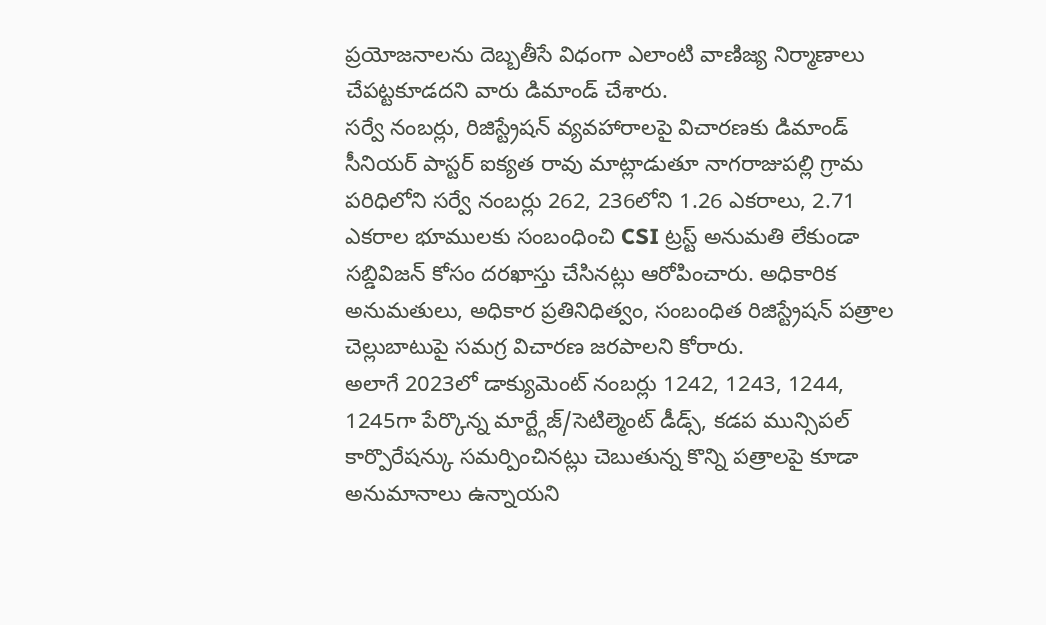ప్రయోజనాలను దెబ్బతీసే విధంగా ఎలాంటి వాణిజ్య నిర్మాణాలు చేపట్టకూడదని వారు డిమాండ్ చేశారు.
సర్వే నంబర్లు, రిజిస్ట్రేషన్ వ్యవహారాలపై విచారణకు డిమాండ్
సీనియర్ పాస్టర్ ఐక్యత రావు మాట్లాడుతూ నాగరాజుపల్లి గ్రామ పరిధిలోని సర్వే నంబర్లు 262, 236లోని 1.26 ఎకరాలు, 2.71 ఎకరాల భూములకు సంబంధించి CSI ట్రస్ట్ అనుమతి లేకుండా సబ్డివిజన్ కోసం దరఖాస్తు చేసినట్లు ఆరోపించారు. అధికారిక అనుమతులు, అధికార ప్రతినిధిత్వం, సంబంధిత రిజిస్ట్రేషన్ పత్రాల చెల్లుబాటుపై సమగ్ర విచారణ జరపాలని కోరారు.
అలాగే 2023లో డాక్యుమెంట్ నంబర్లు 1242, 1243, 1244, 1245గా పేర్కొన్న మార్ట్గేజ్/సెటిల్మెంట్ డీడ్స్, కడప మున్సిపల్ కార్పొరేషన్కు సమర్పించినట్లు చెబుతున్న కొన్ని పత్రాలపై కూడా అనుమానాలు ఉన్నాయని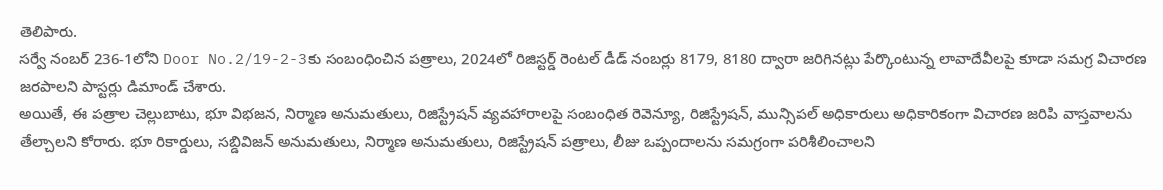తెలిపారు.
సర్వే నంబర్ 236-1లోని Door No.2/19-2-3కు సంబంధించిన పత్రాలు, 2024లో రిజిస్టర్డ్ రెంటల్ డీడ్ నంబర్లు 8179, 8180 ద్వారా జరిగినట్లు పేర్కొంటున్న లావాదేవీలపై కూడా సమగ్ర విచారణ జరపాలని పాస్టర్లు డిమాండ్ చేశారు.
అయితే, ఈ పత్రాల చెల్లుబాటు, భూ విభజన, నిర్మాణ అనుమతులు, రిజిస్ట్రేషన్ వ్యవహారాలపై సంబంధిత రెవెన్యూ, రిజిస్ట్రేషన్, మున్సిపల్ అధికారులు అధికారికంగా విచారణ జరిపి వాస్తవాలను తేల్చాలని కోరారు. భూ రికార్డులు, సబ్డివిజన్ అనుమతులు, నిర్మాణ అనుమతులు, రిజిస్ట్రేషన్ పత్రాలు, లీజు ఒప్పందాలను సమగ్రంగా పరిశీలించాలని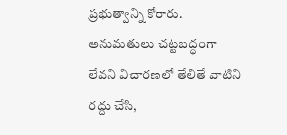ప్రభుత్వాన్ని కోరారు.
అనుమతులు చట్టబద్ధంగా లేవని విచారణలో తేలితే వాటిని రద్దు చేసి,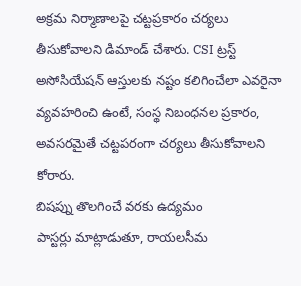అక్రమ నిర్మాణాలపై చట్టప్రకారం చర్యలు తీసుకోవాలని డిమాండ్ చేశారు. CSI ట్రస్ట్ అసోసియేషన్ ఆస్తులకు నష్టం కలిగించేలా ఎవరైనా వ్యవహరించి ఉంటే, సంస్థ నిబంధనల ప్రకారం, అవసరమైతే చట్టపరంగా చర్యలు తీసుకోవాలని కోరారు.
బిషప్ను తొలగించే వరకు ఉద్యమం
పాస్టర్లు మాట్లాడుతూ, రాయలసీమ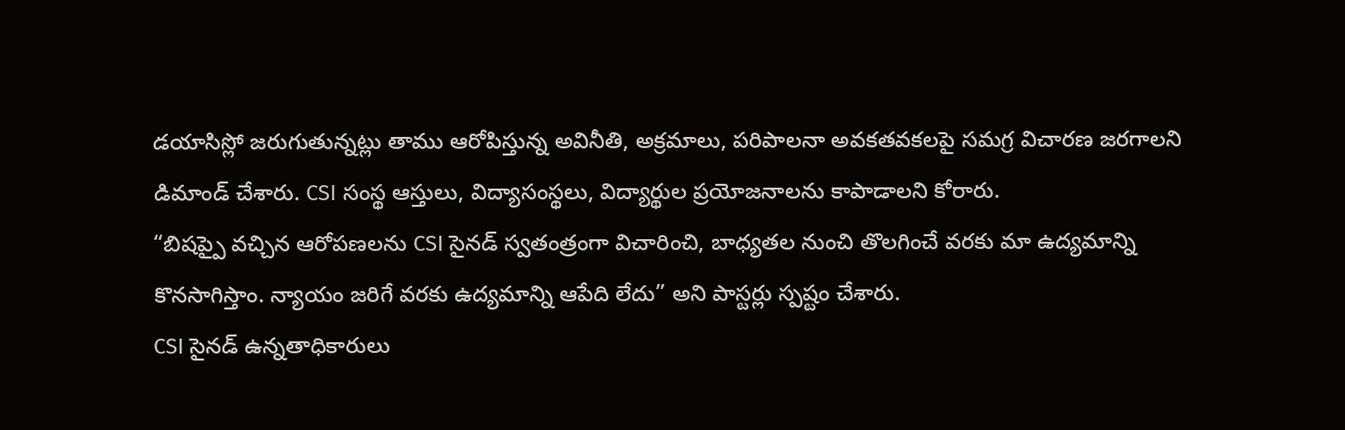డయాసిస్లో జరుగుతున్నట్లు తాము ఆరోపిస్తున్న అవినీతి, అక్రమాలు, పరిపాలనా అవకతవకలపై సమగ్ర విచారణ జరగాలని డిమాండ్ చేశారు. CSI సంస్థ ఆస్తులు, విద్యాసంస్థలు, విద్యార్థుల ప్రయోజనాలను కాపాడాలని కోరారు.
“బిషప్పై వచ్చిన ఆరోపణలను CSI సైనడ్ స్వతంత్రంగా విచారించి, బాధ్యతల నుంచి తొలగించే వరకు మా ఉద్యమాన్ని కొనసాగిస్తాం. న్యాయం జరిగే వరకు ఉద్యమాన్ని ఆపేది లేదు” అని పాస్టర్లు స్పష్టం చేశారు.
CSI సైనడ్ ఉన్నతాధికారులు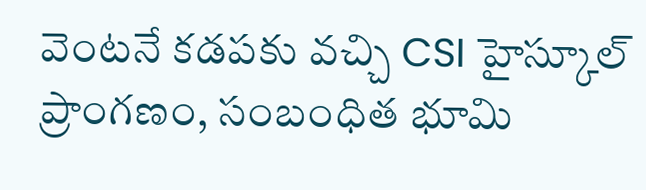వెంటనే కడపకు వచ్చి CSI హైస్కూల్ ప్రాంగణం, సంబంధిత భూమి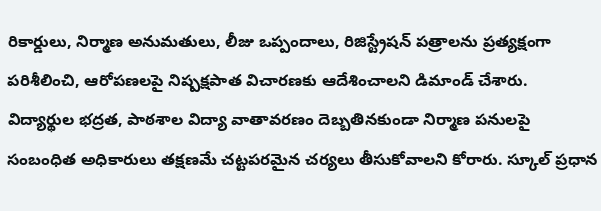రికార్డులు, నిర్మాణ అనుమతులు, లీజు ఒప్పందాలు, రిజిస్ట్రేషన్ పత్రాలను ప్రత్యక్షంగా పరిశీలించి, ఆరోపణలపై నిష్పక్షపాత విచారణకు ఆదేశించాలని డిమాండ్ చేశారు.
విద్యార్థుల భద్రత, పాఠశాల విద్యా వాతావరణం దెబ్బతినకుండా నిర్మాణ పనులపై సంబంధిత అధికారులు తక్షణమే చట్టపరమైన చర్యలు తీసుకోవాలని కోరారు. స్కూల్ ప్రధాన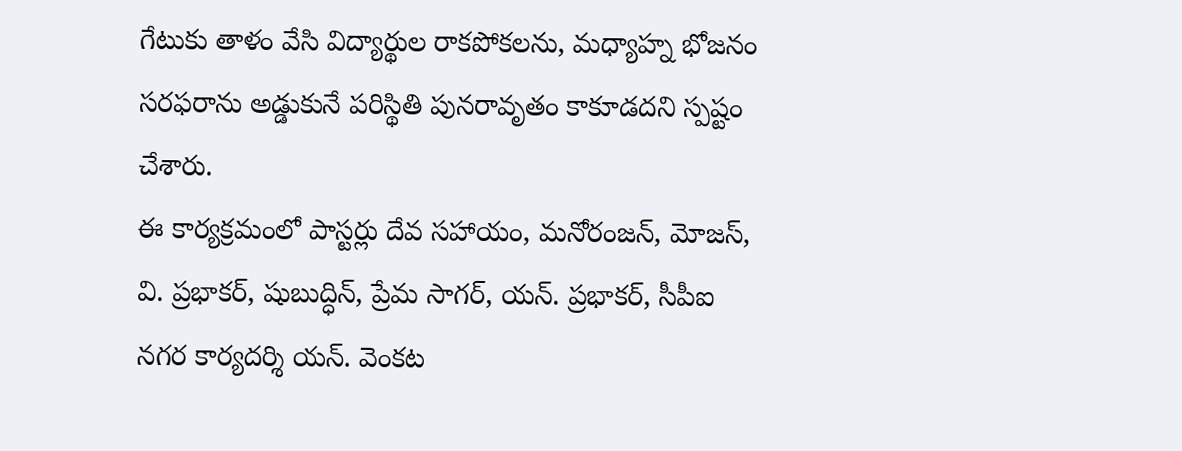గేటుకు తాళం వేసి విద్యార్థుల రాకపోకలను, మధ్యాహ్న భోజనం సరఫరాను అడ్డుకునే పరిస్థితి పునరావృతం కాకూడదని స్పష్టం చేశారు.
ఈ కార్యక్రమంలో పాస్టర్లు దేవ సహాయం, మనోరంజన్, మోజస్, వి. ప్రభాకర్, షుబుద్ధిన్, ప్రేమ సాగర్, యన్. ప్రభాకర్, సీపీఐ నగర కార్యదర్శి యన్. వెంకట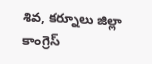శివ, కర్నూలు జిల్లా కాంగ్రెస్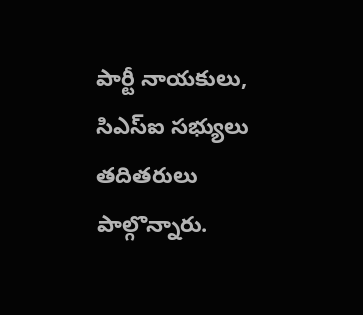పార్టీ నాయకులు, సిఎస్ఐ సభ్యులు తదితరులు పాల్గొన్నారు.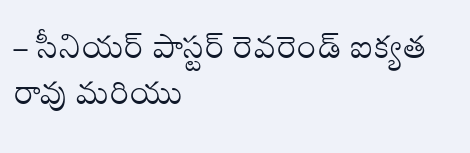– సీనియర్ పాస్టర్ రెవరెండ్ ఐక్యత రావు మరియు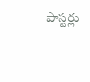పాస్టర్లు